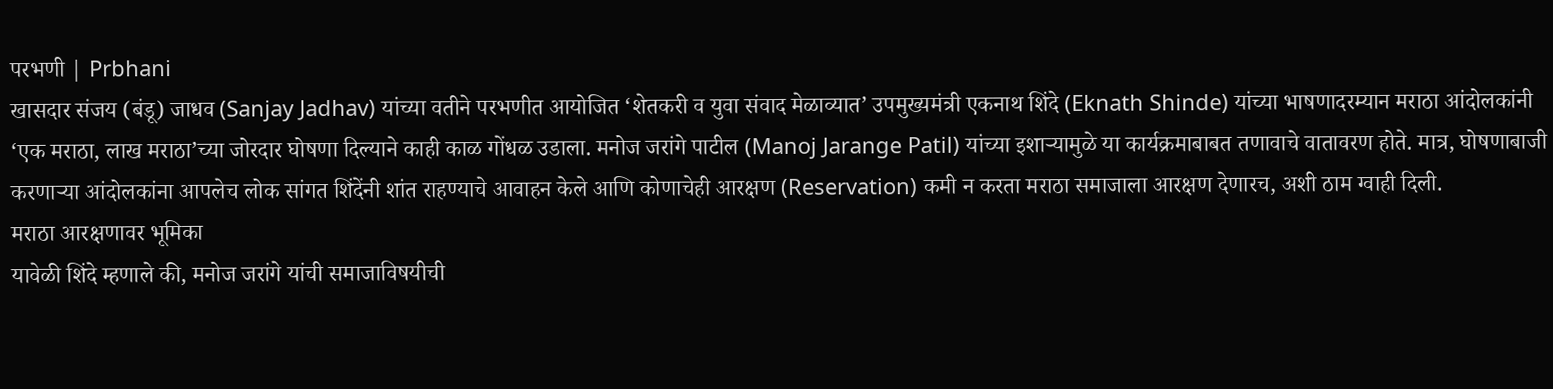परभणी | Prbhani
खासदार संजय (बंडू) जाधव (Sanjay Jadhav) यांच्या वतीने परभणीत आयोजित ‘शेतकरी व युवा संवाद मेळाव्यात’ उपमुख्यमंत्री एकनाथ शिंदे (Eknath Shinde) यांच्या भाषणादरम्यान मराठा आंदोलकांनी ‘एक मराठा, लाख मराठा’च्या जोरदार घोषणा दिल्याने काही काळ गोंधळ उडाला. मनोज जरांगे पाटील (Manoj Jarange Patil) यांच्या इशाऱ्यामुळे या कार्यक्रमाबाबत तणावाचे वातावरण होते. मात्र, घोषणाबाजी करणाऱ्या आंदोलकांना आपलेच लोक सांगत शिंदेंनी शांत राहण्याचे आवाहन केले आणि कोणाचेही आरक्षण (Reservation) कमी न करता मराठा समाजाला आरक्षण देणारच, अशी ठाम ग्वाही दिली.
मराठा आरक्षणावर भूमिका
यावेळी शिंदे म्हणाले की, मनोज जरांगे यांची समाजाविषयीची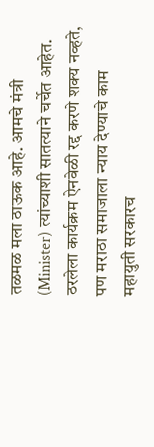तळमळ मला ठाऊक आहे. आमचे मंत्री (Minister) त्यांच्याशी सातत्याने चर्चेत आहेत. ठरलेला कार्यक्रम ऐनवेळी रद्द करणे शक्य नव्हते, पण मराठा समाजाला न्याय देण्याचे काम महायुती सरकारच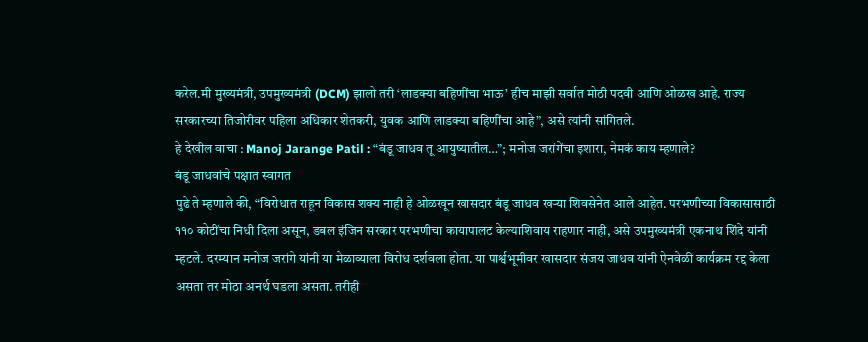करेल.मी मुख्यमंत्री, उपमुख्यमंत्री (DCM) झालो तरी ‘लाडक्या बहिणींचा भाऊ’ हीच माझी सर्वात मोठी पदवी आणि ओळख आहे. राज्य सरकारच्या तिजोरीवर पहिला अधिकार शेतकरी, युवक आणि लाडक्या बहिणींचा आहे”, असे त्यांनी सांगितले.
हे देखील वाचा : Manoj Jarange Patil : “बंडू जाधव तू आयुष्यातील…”; मनोज जरांगेंचा इशारा, नेमकं काय म्हणाले?
बंडू जाधवांचे पक्षात स्वागत
पुढे ते म्हणाले की, “विरोधात राहून विकास शक्य नाही हे ओळखून खासदार बंडू जाधव खऱ्या शिवसेनेत आले आहेत. परभणीच्या विकासासाठी ११० कोटींचा निधी दिला असून, डबल इंजिन सरकार परभणीचा कायापालट केल्याशिवाय राहणार नाही, असे उपमुख्यमंत्री एकनाथ शिंदे यांनी म्हटले. दरम्यान मनोज जरांगे यांनी या मेळाव्याला विरोध दर्शवला होता. या पार्श्वभूमीवर खासदार संजय जाधव यांनी ऐनवेळी कार्यक्रम रद्द केला असता तर मोठा अनर्थ घडला असता. तरीही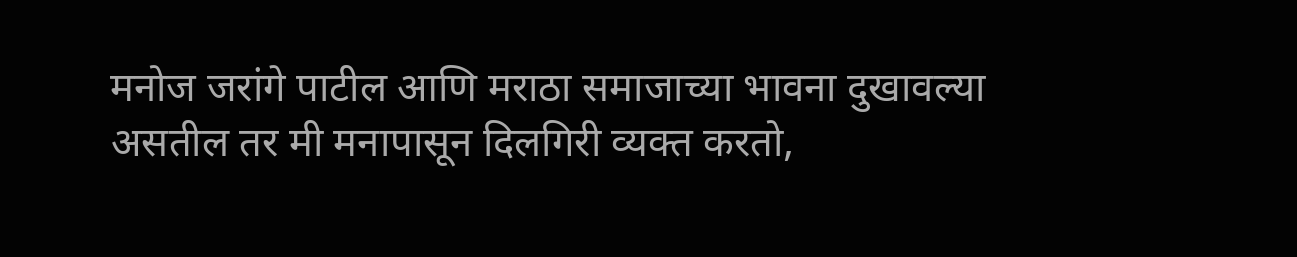मनोज जरांगे पाटील आणि मराठा समाजाच्या भावना दुखावल्या असतील तर मी मनापासून दिलगिरी व्यक्त करतो,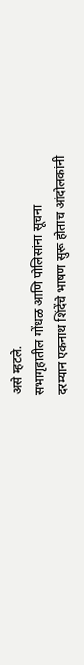असे म्हटले.
सभागृहातील गोंधळ आणि पोलिसांना सूचना
दरम्यान एकनाथ शिंदेंचे भाषण सुरू होताच आंदोलकांनी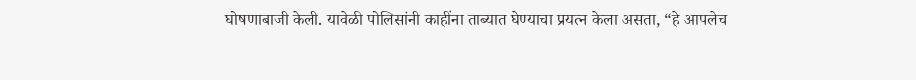घोषणाबाजी केली. यावेळी पोलिसांनी काहींना ताब्यात घेण्याचा प्रयत्न केला असता, “हे आपलेच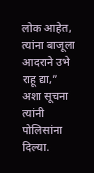लोक आहेत, त्यांना बाजूला आदराने उभे राहू द्या,” अशा सूचना त्यांनी पोलिसांना दिल्या.